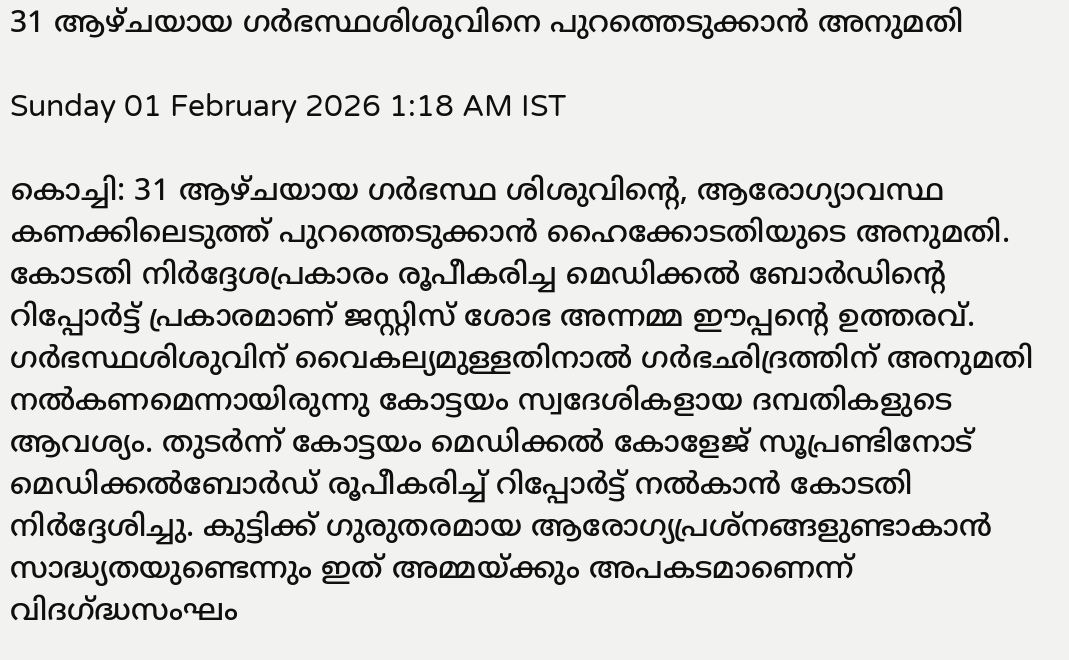31 ആഴ്ചയായ ഗർഭസ്ഥശിശുവിനെ പുറത്തെടുക്കാൻ അനുമതി

Sunday 01 February 2026 1:18 AM IST

കൊച്ചി: 31 ആഴ്ചയായ ഗർഭസ്ഥ ശിശുവിന്റെ, ആരോഗ്യാവസ്ഥ കണക്കിലെടുത്ത് പുറത്തെടുക്കാൻ ഹൈക്കോടതിയുടെ അനുമതി. കോടതി നിർദ്ദേശപ്രകാരം രൂപീകരിച്ച മെഡിക്കൽ ബോർഡിന്റെ റിപ്പോർട്ട് പ്രകാരമാണ് ജസ്റ്റിസ് ശോഭ അന്നമ്മ ഈപ്പന്റെ ഉത്തരവ്. ഗർഭസ്ഥശിശുവിന് വൈകല്യമുള്ളതിനാൽ ഗർഭഛിദ്രത്തിന് അനുമതി നൽകണമെന്നായിരുന്നു കോട്ടയം സ്വദേശികളായ ദമ്പതികളുടെ ആവശ്യം. തുടർന്ന് കോട്ടയം മെഡിക്കൽ കോളേജ് സൂപ്രണ്ടിനോട് മെഡിക്കൽബോർഡ് രൂപീകരിച്ച് റിപ്പോർട്ട് നൽകാൻ കോടതി നിർദ്ദേശിച്ചു. കുട്ടിക്ക് ഗുരുതരമായ ആരോഗ്യപ്രശ്നങ്ങളുണ്ടാകാൻ സാദ്ധ്യതയുണ്ടെന്നും ഇത് അമ്മയ്ക്കും അപകടമാണെന്ന് വിദഗ്ദ്ധസംഘം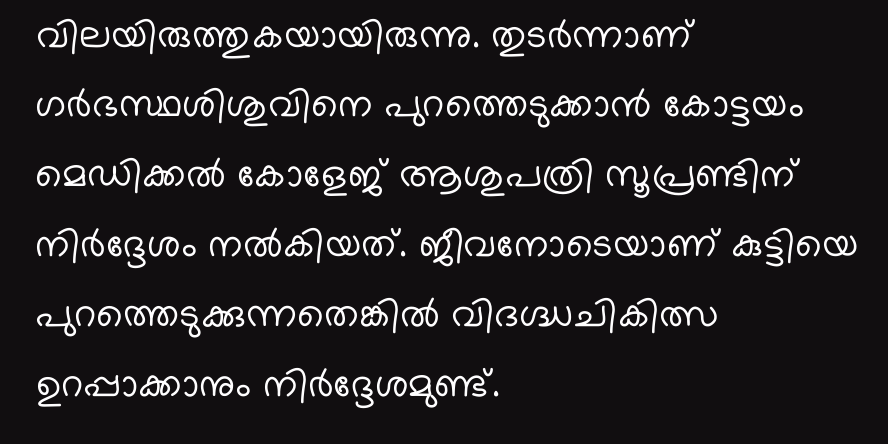വിലയിരുത്തുകയായിരുന്നു. തുടർന്നാണ് ഗർഭസ്ഥശിശുവിനെ പുറത്തെടുക്കാൻ കോട്ടയം മെഡിക്കൽ കോളേജ് ആശുപത്രി സൂപ്രണ്ടിന് നിർദ്ദേശം നൽകിയത്. ജീവനോടെയാണ് കുട്ടിയെ പുറത്തെടുക്കുന്നതെങ്കിൽ വിദഗ്ദ്ധചികിത്സ ഉറപ്പാക്കാനും നിർദ്ദേശമുണ്ട്.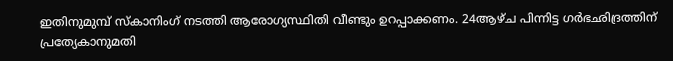ഇതിനുമുമ്പ് സ്കാനിംഗ് നടത്തി ആരോഗ്യസ്ഥിതി വീണ്ടും ഉറപ്പാക്കണം. 24ആഴ്ച പിന്നിട്ട ഗർഭഛിദ്രത്തിന് പ്രത്യേകാനുമതി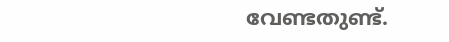വേണ്ടതുണ്ട്.